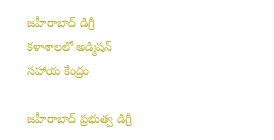జహీరాబాద్ డిగ్రీ కళాశాలలో అడ్మిషన్ సహాయ కేంద్రం

జహీరాబాద్ ప్రభుత్వ డిగ్రీ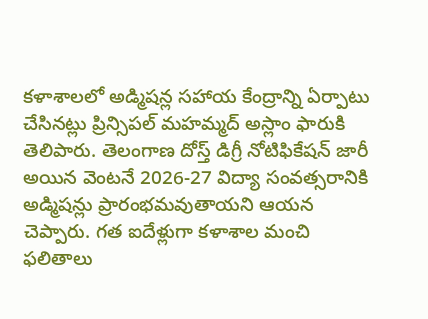కళాశాలలో అడ్మిషన్ల సహాయ కేంద్రాన్ని ఏర్పాటు చేసినట్లు ప్రిన్సిపల్ మహమ్మద్ అస్లాం ఫారుకి తెలిపారు. తెలంగాణ దోస్త్ డిగ్రీ నోటిఫికేషన్ జారీ అయిన వెంటనే 2026-27 విద్యా సంవత్సరానికి అడ్మిషన్లు ప్రారంభమవుతాయని ఆయన చెప్పారు. గత ఐదేళ్లుగా కళాశాల మంచి ఫలితాలు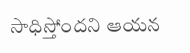సాధిస్తోందని ఆయన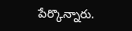పేర్కొన్నారు.